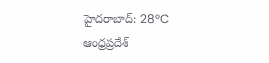హైదరాబాద్: 28°C
ఆంధ్రప్రదేశ్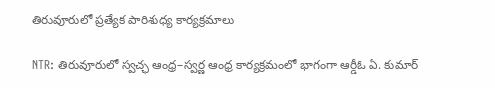తిరువూరులో ప్రత్యేక పారిశుధ్య కార్యక్రమాలు

NTR: తిరువూరులో స్వచ్ఛ ఆంధ్ర–స్వర్ణ ఆంధ్ర కార్యక్రమంలో భాగంగా ఆర్డీఓ ఏ. కుమార్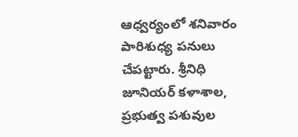ఆధ్వర్యంలో శనివారం పారిశుధ్య పనులు చేపట్టారు. శ్రీనిధి జూనియర్ కళాశాల, ప్రభుత్వ పశువుల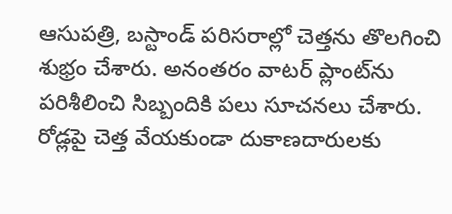ఆసుపత్రి, బస్టాండ్ పరిసరాల్లో చెత్తను తొలగించి శుభ్రం చేశారు. అనంతరం వాటర్ ప్లాంట్‌ను పరిశీలించి సిబ్బందికి పలు సూచనలు చేశారు. రోడ్లపై చెత్త వేయకుండా దుకాణదారులకు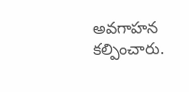అవగాహన కల్పించారు.